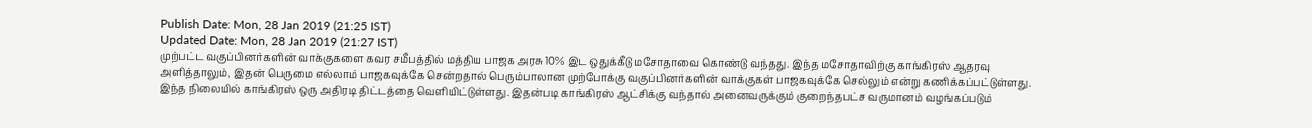Publish Date: Mon, 28 Jan 2019 (21:25 IST)
Updated Date: Mon, 28 Jan 2019 (21:27 IST)
முற்பட்ட வகுப்பினர்களின் வாக்குகளை கவர சமீபத்தில் மத்திய பாஜக அரசு 10% இட ஒதுக்கீடு மசோதாவை கொண்டு வந்தது. இந்த மசோதாவிற்கு காங்கிரஸ் ஆதரவு அளித்தாலும், இதன் பெருமை எல்லாம் பாஜகவுக்கே சென்றதால் பெரும்பாலான முற்போக்கு வகுப்பினர்களின் வாக்குகள் பாஜகவுக்கே செல்லும் என்று கணிக்கப்பட்டுள்ளது.
இந்த நிலையில் காங்கிரஸ் ஒரு அதிரடி திட்டத்தை வெளியிட்டுள்ளது. இதன்படி காங்கிரஸ் ஆட்சிக்கு வந்தால் அனைவருக்கும் குறைந்தபட்ச வருமானம் வழங்கப்படும்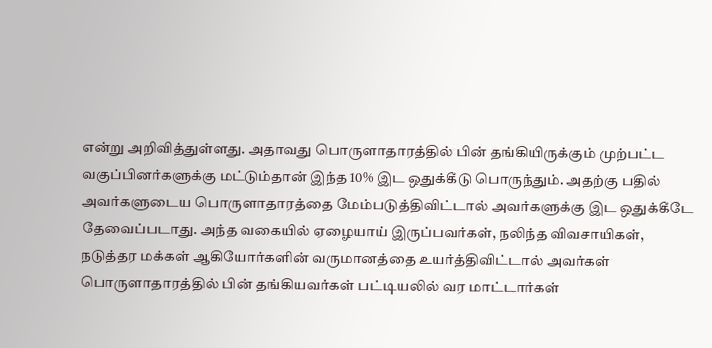என்று அறிவித்துள்ளது. அதாவது பொருளாதாரத்தில் பின் தங்கியிருக்கும் முற்பட்ட வகுப்பினர்களுக்கு மட்டும்தான் இந்த 10% இட ஒதுக்கீடு பொருந்தும். அதற்கு பதில் அவர்களுடைய பொருளாதாரத்தை மேம்படுத்திவிட்டால் அவர்களுக்கு இட ஒதுக்கீடே தேவைப்படாது. அந்த வகையில் ஏழையாய் இருப்பவர்கள், நலிந்த விவசாயிகள், நடுத்தர மக்கள் ஆகியோர்களின் வருமானத்தை உயர்த்திவிட்டால் அவர்கள் பொருளாதாரத்தில் பின் தங்கியவர்கள் பட்டியலில் வர மாட்டார்கள்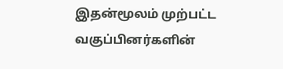இதன்மூலம் முற்பட்ட வகுப்பினர்களின்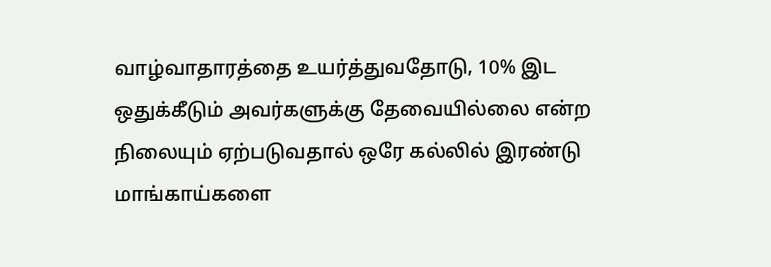வாழ்வாதாரத்தை உயர்த்துவதோடு, 10% இட ஒதுக்கீடும் அவர்களுக்கு தேவையில்லை என்ற நிலையும் ஏற்படுவதால் ஒரே கல்லில் இரண்டு மாங்காய்களை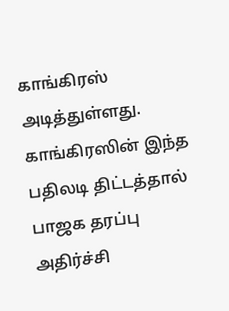காங்கிரஸ் அடித்துள்ளது. காங்கிரஸின் இந்த பதிலடி திட்டத்தால் பாஜக தரப்பு அதிர்ச்சி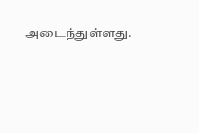அடைந்துள்ளது.